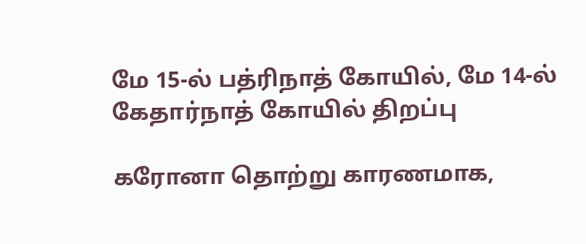மே 15-ல் பத்ரிநாத் கோயில், மே 14-ல் கேதார்நாத் கோயில் திறப்பு

கரோனா தொற்று காரணமாக,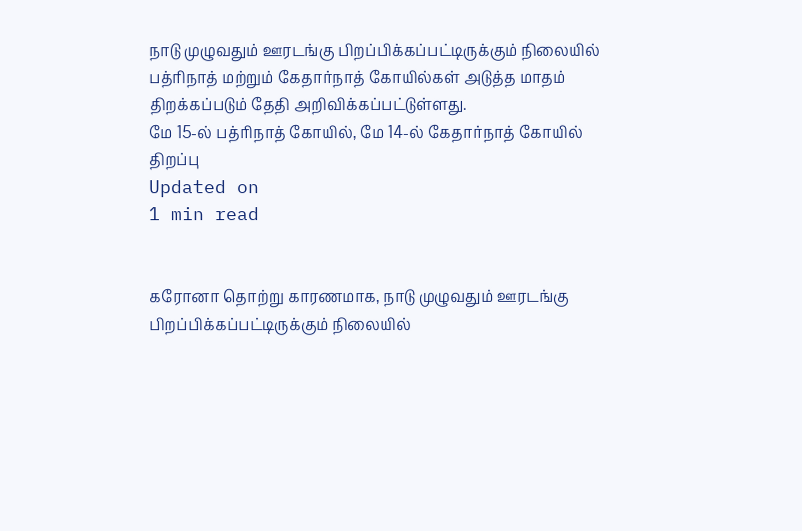நாடு முழுவதும் ஊரடங்கு பிறப்பிக்கப்பட்டிருக்கும் நிலையில் பத்ரிநாத் மற்றும் கேதார்நாத் கோயில்கள் அடுத்த மாதம் திறக்கப்படும் தேதி அறிவிக்கப்பட்டுள்ளது.
மே 15-ல் பத்ரிநாத் கோயில், மே 14-ல் கேதார்நாத் கோயில் திறப்பு
Updated on
1 min read


கரோனா தொற்று காரணமாக, நாடு முழுவதும் ஊரடங்கு பிறப்பிக்கப்பட்டிருக்கும் நிலையில்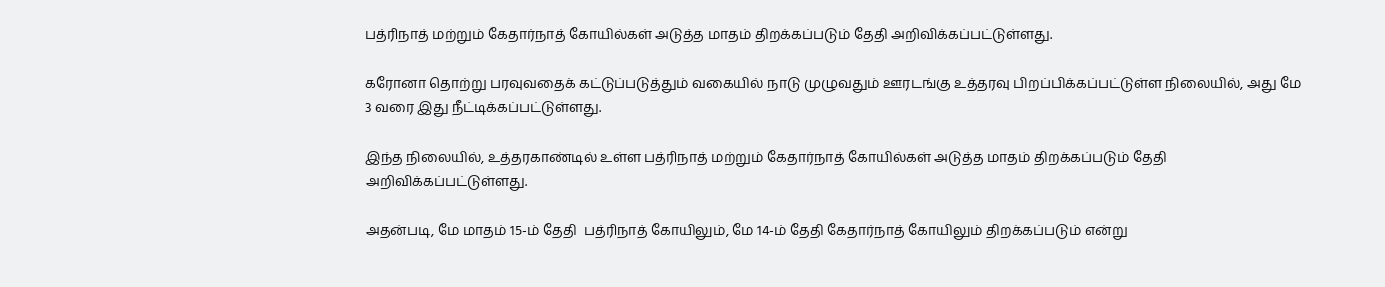பத்ரிநாத் மற்றும் கேதார்நாத் கோயில்கள் அடுத்த மாதம் திறக்கப்படும் தேதி அறிவிக்கப்பட்டுள்ளது.

கரோனா தொற்று பரவுவதைக் கட்டுப்படுத்தும் வகையில் நாடு முழுவதும் ஊரடங்கு உத்தரவு பிறப்பிக்கப்பட்டுள்ள நிலையில், அது மே 3 வரை இது நீட்டிக்கப்பட்டுள்ளது.

இந்த நிலையில், உத்தரகாண்டில் உள்ள பத்ரிநாத் மற்றும் கேதார்நாத் கோயில்கள் அடுத்த மாதம் திறக்கப்படும் தேதி அறிவிக்கப்பட்டுள்ளது.

அதன்படி, மே மாதம் 15-ம் தேதி  பத்ரிநாத் கோயிலும், மே 14-ம் தேதி கேதார்நாத் கோயிலும் திறக்கப்படும் என்று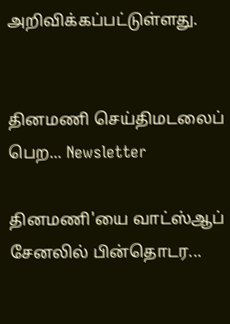அறிவிக்கப்பட்டுள்ளது.


தினமணி செய்திமடலைப் பெற... Newsletter

தினமணி'யை வாட்ஸ்ஆப் சேனலில் பின்தொடர...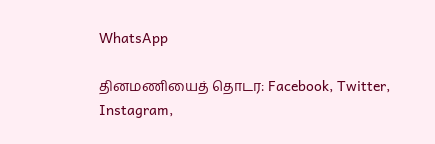WhatsApp

தினமணியைத் தொடர: Facebook, Twitter, Instagram,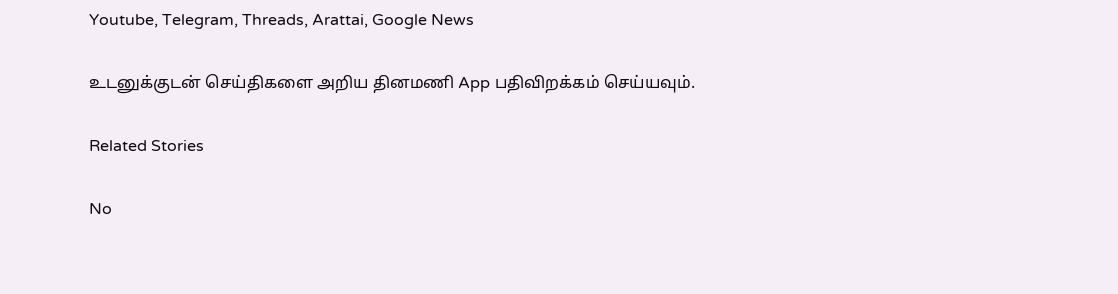Youtube, Telegram, Threads, Arattai, Google News

உடனுக்குடன் செய்திகளை அறிய தினமணி App பதிவிறக்கம் செய்யவும்.

Related Stories

No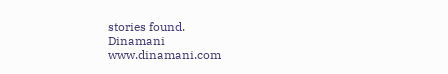stories found.
Dinamani
www.dinamani.com